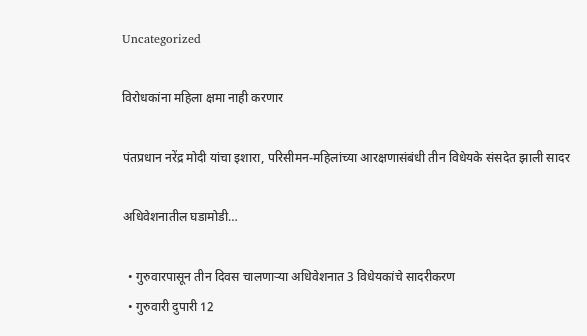Uncategorized

विरोधकांना महिला क्षमा नाही करणार

पंतप्रधान नरेंद्र मोदी यांचा इशारा, परिसीमन-महिलांच्या आरक्षणासंबंधी तीन विधेयके संसदेत झाली सादर

अधिवेशनातील घडामोडी…

  • गुरुवारपासून तीन दिवस चालणाऱ्या अधिवेशनात 3 विधेयकांचे सादरीकरण
  • गुरुवारी दुपारी 12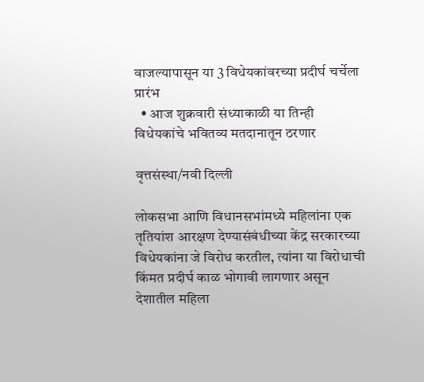वाजल्यापासून या 3 विधेयकांवरच्या प्रदीर्घ चर्चेला प्रारंभ
  • आज शुक्रवारी संध्याकाळी या तिन्ही विधेयकांचे भवितव्य मतदानातून ठरणार

वृत्तसंस्था/नवी दिल्ली

लोकसभा आणि विधानसभांमध्ये महिलांना एक तृतियांश आरक्षण देण्यासंबंधीच्या केंद्र सरकारच्या विधेयकांना जे विरोध करतील, त्यांना या विरोधाची किंमत प्रदीर्घ काळ भोगावी लागणार असून देशातील महिला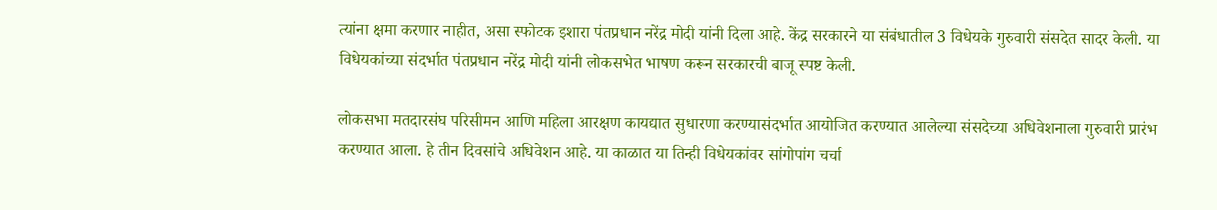त्यांना क्षमा करणार नाहीत, असा स्फोटक इशारा पंतप्रधान नरेंद्र मोदी यांनी दिला आहे. केंद्र सरकारने या संबंधातील 3 विधेयके गुरुवारी संसदेत सादर केली. या विधेयकांच्या संदर्भात पंतप्रधान नरेंद्र मोदी यांनी लोकसभेत भाषण करून सरकारची बाजू स्पष्ट केली.

लोकसभा मतदारसंघ परिसीमन आणि महिला आरक्षण कायद्यात सुधारणा करण्यासंदर्भात आयोजित करण्यात आलेल्या संसदेच्या अधिवेशनाला गुरुवारी प्रारंभ करण्यात आला. हे तीन दिवसांचे अधिवेशन आहे. या काळात या तिन्ही विधेयकांवर सांगोपांग चर्चा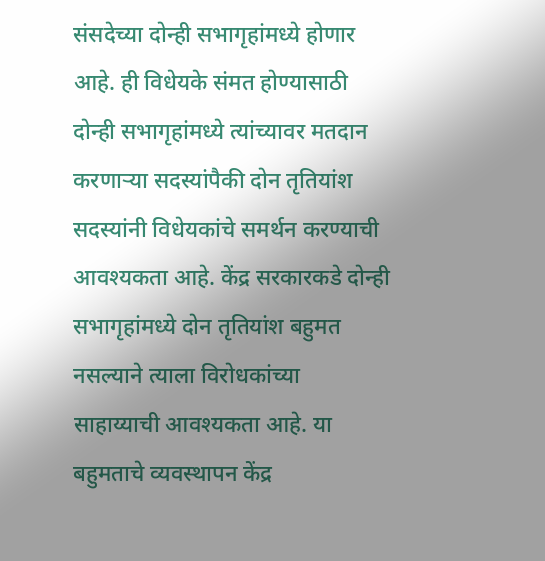संसदेच्या दोन्ही सभागृहांमध्ये होणार आहे. ही विधेयके संमत होण्यासाठी दोन्ही सभागृहांमध्ये त्यांच्यावर मतदान करणाऱ्या सदस्यांपैकी दोन तृतियांश सदस्यांनी विधेयकांचे समर्थन करण्याची आवश्यकता आहे. केंद्र सरकारकडे दोन्ही सभागृहांमध्ये दोन तृतियांश बहुमत नसल्याने त्याला विरोधकांच्या साहाय्याची आवश्यकता आहे. या बहुमताचे व्यवस्थापन केंद्र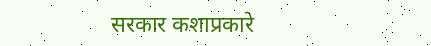सरकार कशाप्रकारे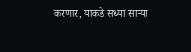करणार, याकडे सध्या साऱ्या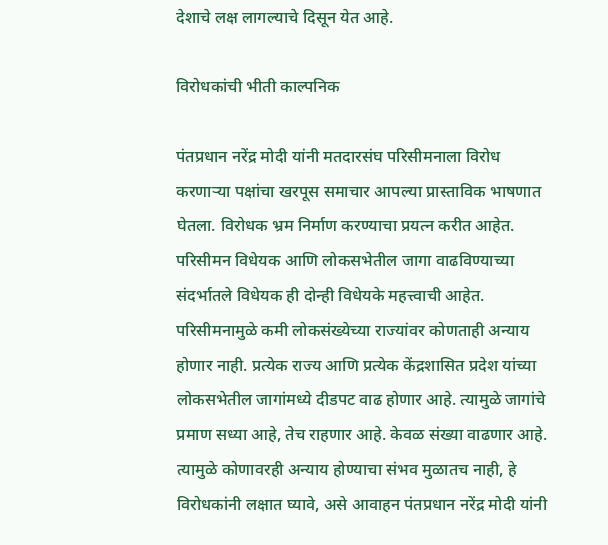देशाचे लक्ष लागल्याचे दिसून येत आहे.

विरोधकांची भीती काल्पनिक

पंतप्रधान नरेंद्र मोदी यांनी मतदारसंघ परिसीमनाला विरोध करणाऱ्या पक्षांचा खरपूस समाचार आपल्या प्रास्ताविक भाषणात घेतला. विरोधक भ्रम निर्माण करण्याचा प्रयत्न करीत आहेत. परिसीमन विधेयक आणि लोकसभेतील जागा वाढविण्याच्या संदर्भातले विधेयक ही दोन्ही विधेयके महत्त्वाची आहेत. परिसीमनामुळे कमी लोकसंख्येच्या राज्यांवर कोणताही अन्याय होणार नाही. प्रत्येक राज्य आणि प्रत्येक केंद्रशासित प्रदेश यांच्या लोकसभेतील जागांमध्ये दीडपट वाढ होणार आहे. त्यामुळे जागांचे प्रमाण सध्या आहे, तेच राहणार आहे. केवळ संख्या वाढणार आहे. त्यामुळे कोणावरही अन्याय होण्याचा संभव मुळातच नाही, हे विरोधकांनी लक्षात घ्यावे, असे आवाहन पंतप्रधान नरेंद्र मोदी यांनी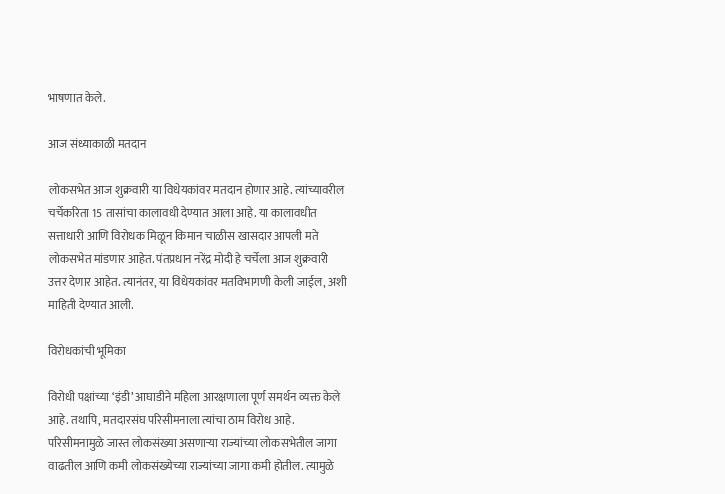भाषणात केले.

आज संध्याकाळी मतदान

लोकसभेत आज शुक्रवारी या विधेयकांवर मतदान होणार आहे. त्यांच्यावरील चर्चेकरिता 15 तासांचा कालावधी देण्यात आला आहे. या कालावधीत सत्ताधारी आणि विरोधक मिळून किमान चाळीस खासदार आपली मते लोकसभेत मांडणार आहेत. पंतप्रधान नरेंद्र मोदी हे चर्चेला आज शुक्रवारी उत्तर देणार आहेत. त्यानंतर, या विधेयकांवर मतविभागणी केली जाईल, अशी माहिती देण्यात आली.

विरोधकांची भूमिका

विरोधी पक्षांच्या ‘इंडी’ आघाडीने महिला आरक्षणाला पूर्ण समर्थन व्यक्त केले आहे. तथापि, मतदारसंघ परिसीमनाला त्यांचा ठाम विरोध आहे. परिसीमनामुळे जास्त लोकसंख्या असणाऱ्या राज्यांच्या लोकसभेतील जागा वाढतील आणि कमी लोकसंख्येच्या राज्यांच्या जागा कमी होतील. त्यामुळे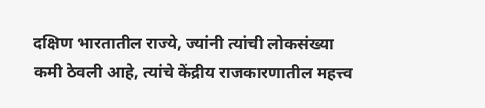दक्षिण भारतातील राज्ये, ज्यांनी त्यांची लोकसंख्या कमी ठेवली आहे, त्यांचे केंद्रीय राजकारणातील महत्त्व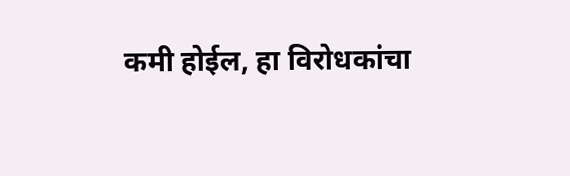कमी होईल, हा विरोधकांचा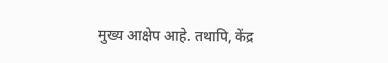मुख्य आक्षेप आहे. तथापि, केंद्र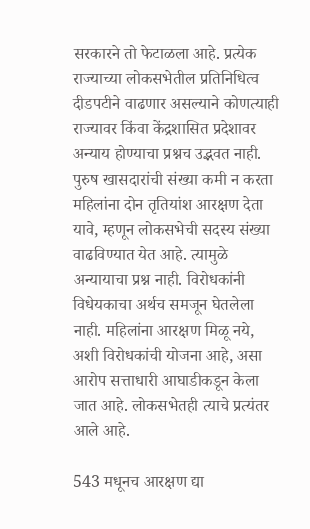सरकारने तो फेटाळला आहे. प्रत्येक राज्याच्या लोकसभेतील प्रतिनिधित्व दीडपटीने वाढणार असल्याने कोणत्याही राज्यावर किंवा केंद्रशासित प्रदेशावर अन्याय होण्याचा प्रश्नच उद्भवत नाही. पुरुष खासदारांची संख्या कमी न करता महिलांना दोन तृतियांश आरक्षण देता यावे, म्हणून लोकसभेची सदस्य संख्या वाढविण्यात येत आहे. त्यामुळे अन्यायाचा प्रश्न नाही. विरोधकांनी विधेयकाचा अर्थच समजून घेतलेला नाही. महिलांना आरक्षण मिळू नये, अशी विरोधकांची योजना आहे, असा आरोप सत्ताधारी आघाडीकडून केला जात आहे. लोकसभेतही त्याचे प्रत्यंतर आले आहे.

543 मधूनच आरक्षण द्या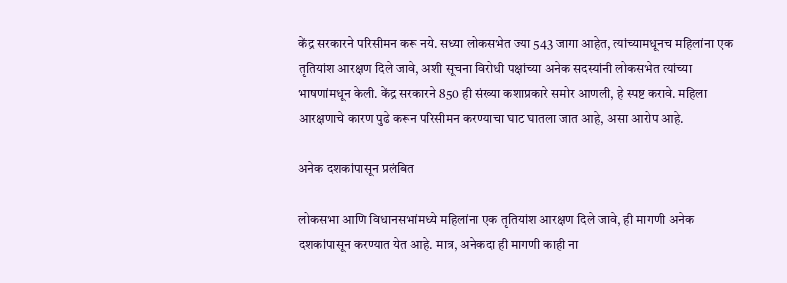केंद्र सरकारने परिसीमन करू नये. सध्या लोकसभेत ज्या 543 जागा आहेत, त्यांच्यामधूनच महिलांना एक तृतियांश आरक्षण दिले जावे, अशी सूचना विरोधी पक्षांच्या अनेक सदस्यांनी लोकसभेत त्यांच्या भाषणांमधून केली. केंद्र सरकारने 850 ही संख्या कशाप्रकारे समोर आणली, हे स्पष्ट करावे. महिला आरक्षणाचे कारण पुढे करून परिसीमन करण्याचा घाट घातला जात आहे, असा आरोप आहे.

अनेक दशकांपासून प्रलंबित

लोकसभा आणि विधानसभांमध्ये महिलांना एक तृतियांश आरक्षण दिले जावे, ही मागणी अनेक दशकांपासून करण्यात येत आहे. मात्र, अनेकदा ही मागणी काही ना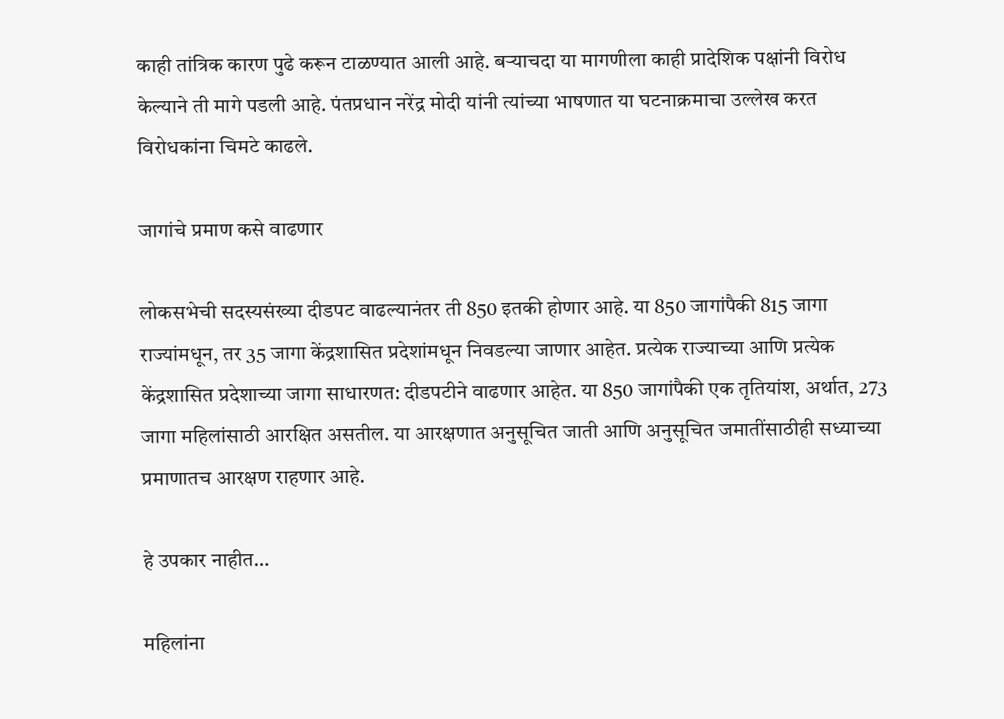काही तांत्रिक कारण पुढे करून टाळण्यात आली आहे. बऱ्याचदा या मागणीला काही प्रादेशिक पक्षांनी विरोध केल्याने ती मागे पडली आहे. पंतप्रधान नरेंद्र मोदी यांनी त्यांच्या भाषणात या घटनाक्रमाचा उल्लेख करत विरोधकांना चिमटे काढले.

जागांचे प्रमाण कसे वाढणार

लोकसभेची सदस्यसंख्या दीडपट वाढल्यानंतर ती 850 इतकी होणार आहे. या 850 जागांपैकी 815 जागा राज्यांमधून, तर 35 जागा केंद्रशासित प्रदेशांमधून निवडल्या जाणार आहेत. प्रत्येक राज्याच्या आणि प्रत्येक केंद्रशासित प्रदेशाच्या जागा साधारणत: दीडपटीने वाढणार आहेत. या 850 जागांपैकी एक तृतियांश, अर्थात, 273 जागा महिलांसाठी आरक्षित असतील. या आरक्षणात अनुसूचित जाती आणि अनुसूचित जमातींसाठीही सध्याच्या प्रमाणातच आरक्षण राहणार आहे.

हे उपकार नाहीत…

महिलांना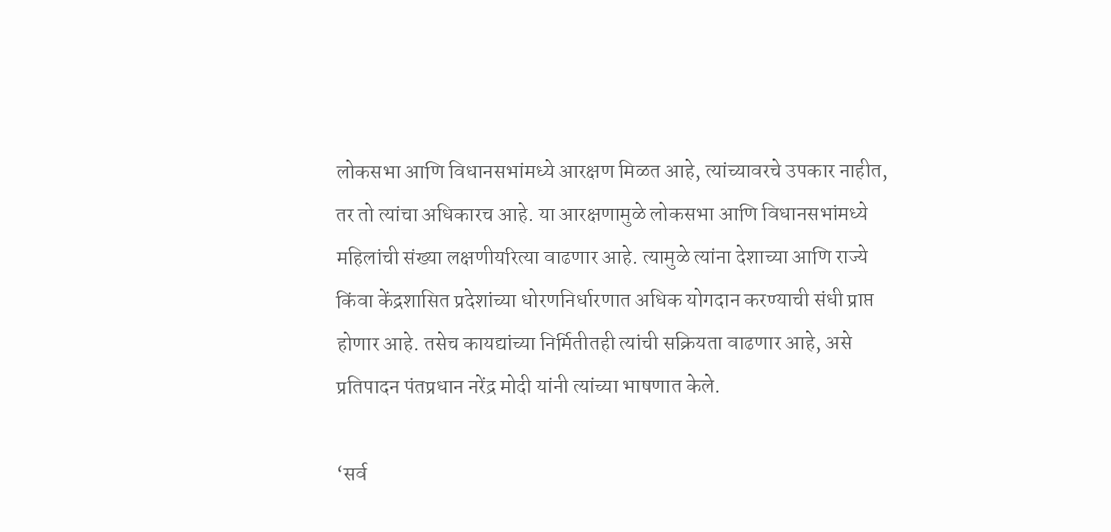लोकसभा आणि विधानसभांमध्ये आरक्षण मिळत आहे, त्यांच्यावरचे उपकार नाहीत, तर तो त्यांचा अधिकारच आहे. या आरक्षणामुळे लोकसभा आणि विधानसभांमध्ये महिलांची संख्या लक्षणीयरित्या वाढणार आहे. त्यामुळे त्यांना देशाच्या आणि राज्ये किंवा केंद्रशासित प्रदेशांच्या धोरणनिर्धारणात अधिक योगदान करण्याची संधी प्राप्त होणार आहे. तसेच कायद्यांच्या निर्मितीतही त्यांची सक्रियता वाढणार आहे, असे प्रतिपादन पंतप्रधान नरेंद्र मोदी यांनी त्यांच्या भाषणात केले.

‘सर्व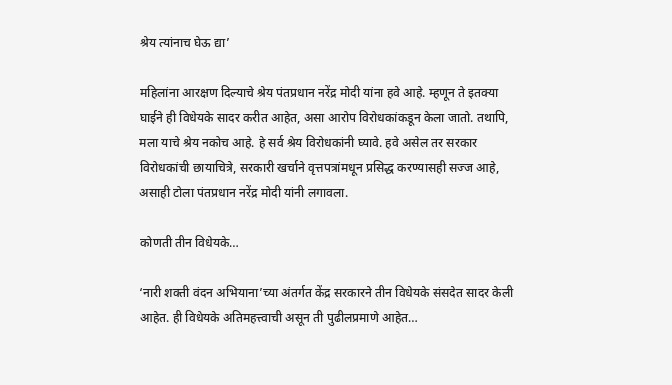श्रेय त्यांनाच घेऊ द्या’

महिलांना आरक्षण दिल्याचे श्रेय पंतप्रधान नरेंद्र मोदी यांना हवे आहे. म्हणून ते इतक्या घाईने ही विधेयके सादर करीत आहेत, असा आरोप विरोधकांकडून केला जातो. तथापि, मला याचे श्रेय नकोच आहे. हे सर्व श्रेय विरोधकांनी घ्यावे. हवे असेल तर सरकार विरोधकांची छायाचित्रे, सरकारी खर्चाने वृत्तपत्रांमधून प्रसिद्ध करण्यासही सज्ज आहे, असाही टोला पंतप्रधान नरेंद्र मोदी यांनी लगावला.

कोणती तीन विधेयके…

‘नारी शक्ती वंदन अभियाना’च्या अंतर्गत केंद्र सरकारने तीन विधेयके संसदेत सादर केली आहेत. ही विधेयके अतिमहत्त्वाची असून ती पुढीलप्रमाणे आहेत…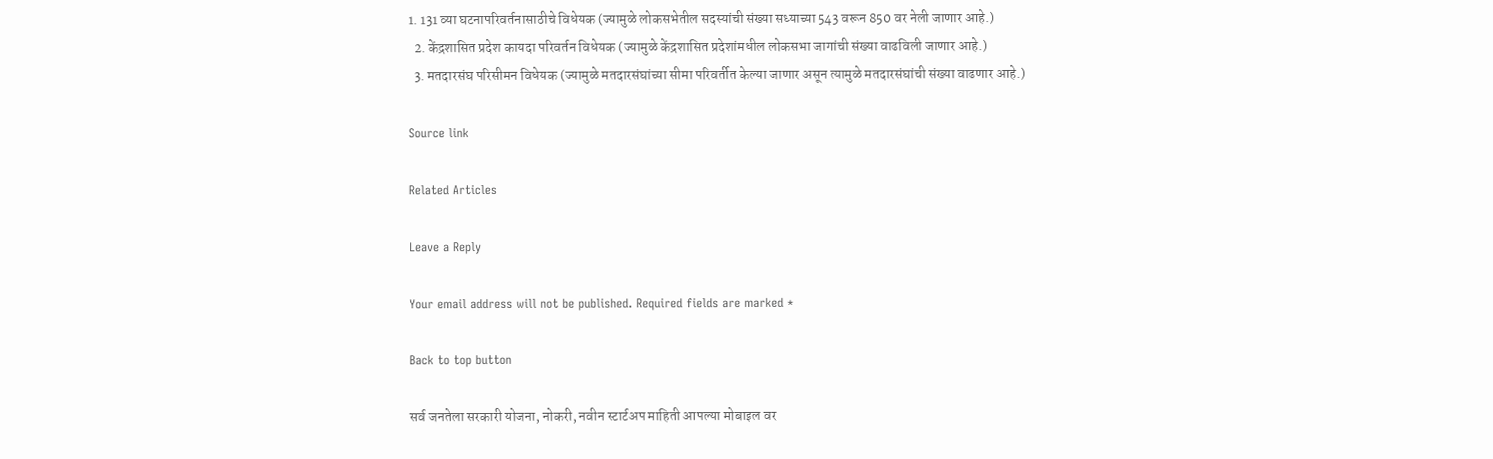1. 131 व्या घटनापरिवर्तनासाठीचे विधेयक (ज्यामुळे लोकसभेतील सदस्यांची संख्या सध्याच्या 543 वरून 850 वर नेली जाणार आहे.)
  2. केंद्रशासित प्रदेश कायदा परिवर्तन विधेयक (ज्यामुळे केंद्रशासित प्रदेशांमधील लोकसभा जागांची संख्या वाढविली जाणार आहे.)
  3. मतदारसंघ परिसीमन विधेयक (ज्यामुळे मतदारसंघांच्या सीमा परिवर्तीत केल्या जाणार असून त्यामुळे मतदारसंघांची संख्या वाढणार आहे.)

Source link

Related Articles

Leave a Reply

Your email address will not be published. Required fields are marked *

Back to top button

सर्व जनतेला सरकारी योजना, नोकरी, नवीन स्टार्टअप माहिती आपल्या मोबाइल वर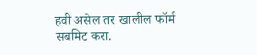हवी असेल तर खालील फॉर्म सबमिट करा.